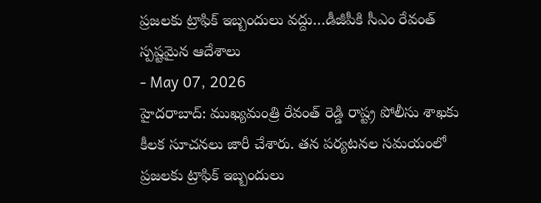ప్రజలకు ట్రాఫిక్ ఇబ్బందులు వద్దు…డీజీపీకి సీఎం రేవంత్ స్పష్టమైన ఆదేశాలు
- May 07, 2026
హైదరాబాద్: ముఖ్యమంత్రి రేవంత్ రెడ్డి రాష్ట్ర పోలీసు శాఖకు కీలక సూచనలు జారీ చేశారు. తన పర్యటనల సమయంలో ప్రజలకు ట్రాఫిక్ ఇబ్బందులు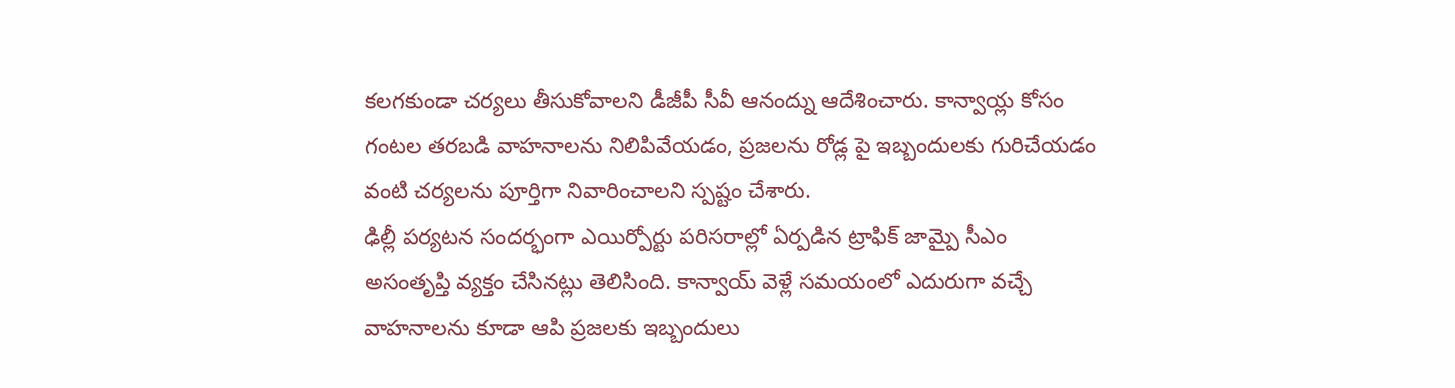కలగకుండా చర్యలు తీసుకోవాలని డీజీపీ సీవీ ఆనంద్ను ఆదేశించారు. కాన్వాయ్ల కోసం గంటల తరబడి వాహనాలను నిలిపివేయడం, ప్రజలను రోడ్ల పై ఇబ్బందులకు గురిచేయడం వంటి చర్యలను పూర్తిగా నివారించాలని స్పష్టం చేశారు.
ఢిల్లీ పర్యటన సందర్భంగా ఎయిర్పోర్టు పరిసరాల్లో ఏర్పడిన ట్రాఫిక్ జామ్పై సీఎం అసంతృప్తి వ్యక్తం చేసినట్లు తెలిసింది. కాన్వాయ్ వెళ్లే సమయంలో ఎదురుగా వచ్చే వాహనాలను కూడా ఆపి ప్రజలకు ఇబ్బందులు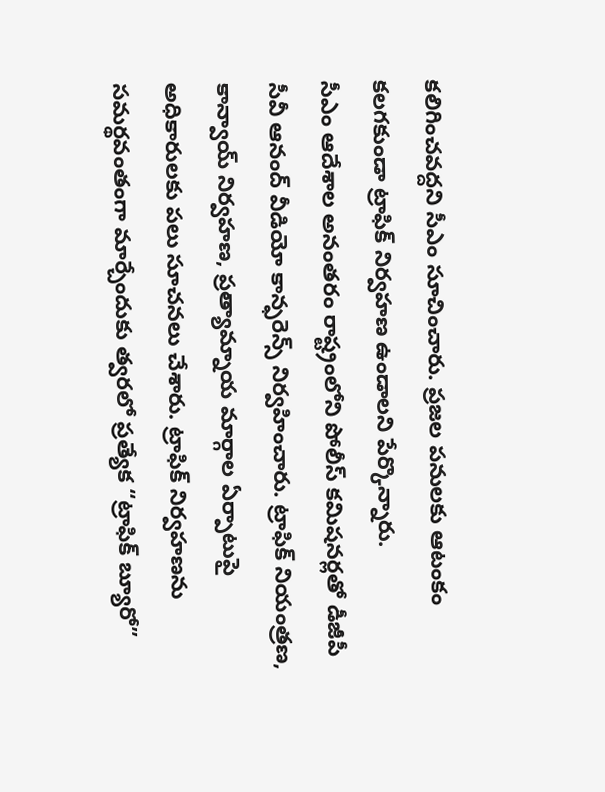కలిగించవద్దని సీఎం సూచించారు. ప్రజల పనులకు ఆటంకం కలగకుండా ట్రాఫిక్ నిర్వహణ ఉండాలని పేర్కొన్నారు.
సీఎం ఆదేశాల అనంతరం రాష్ట్రంలోని పోలీస్ కమిషనర్లతో డీజీపీ సీవీ ఆనంద్ వీడియో కాన్ఫరెన్స్ నిర్వహించారు. ట్రాఫిక్ నియంత్రణ, కాన్వాయ్ నిర్వహణ, ప్రత్యామ్నాయ మార్గాల ఏర్పాటుపై అధికారులకు పలు సూచనలు చేశారు. ట్రాఫిక్ నిర్వహణను సమర్థవంతంగా మార్చేందుకు త్వరలో ప్రత్యేక “ట్రాఫిక్ బ్యూరో”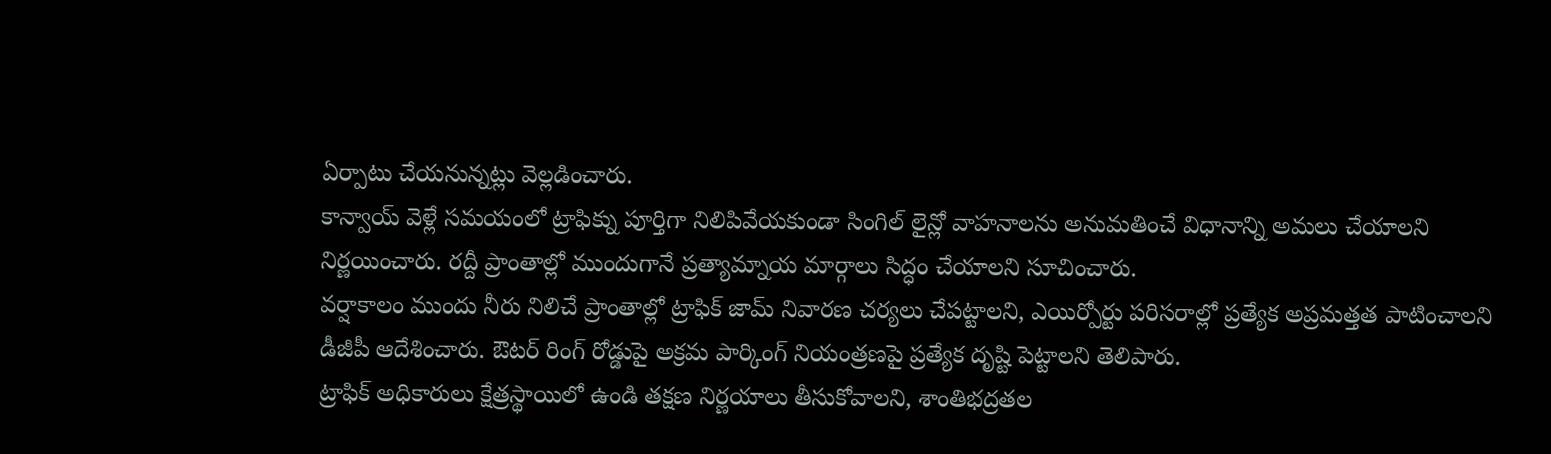ఏర్పాటు చేయనున్నట్లు వెల్లడించారు.
కాన్వాయ్ వెళ్లే సమయంలో ట్రాఫిక్ను పూర్తిగా నిలిపివేయకుండా సింగిల్ లైన్లో వాహనాలను అనుమతించే విధానాన్ని అమలు చేయాలని నిర్ణయించారు. రద్దీ ప్రాంతాల్లో ముందుగానే ప్రత్యామ్నాయ మార్గాలు సిద్ధం చేయాలని సూచించారు.
వర్షాకాలం ముందు నీరు నిలిచే ప్రాంతాల్లో ట్రాఫిక్ జామ్ నివారణ చర్యలు చేపట్టాలని, ఎయిర్పోర్టు పరిసరాల్లో ప్రత్యేక అప్రమత్తత పాటించాలని డీజీపీ ఆదేశించారు. ఔటర్ రింగ్ రోడ్డుపై అక్రమ పార్కింగ్ నియంత్రణపై ప్రత్యేక దృష్టి పెట్టాలని తెలిపారు.
ట్రాఫిక్ అధికారులు క్షేత్రస్థాయిలో ఉండి తక్షణ నిర్ణయాలు తీసుకోవాలని, శాంతిభద్రతల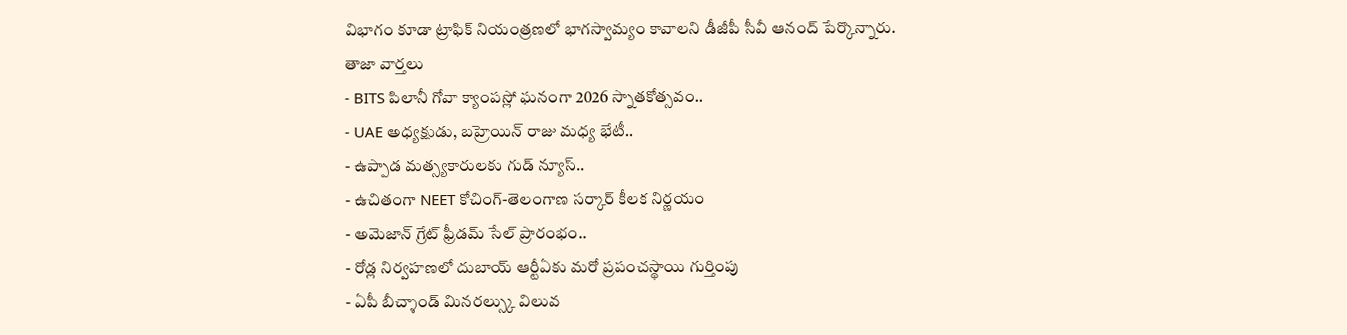విభాగం కూడా ట్రాఫిక్ నియంత్రణలో భాగస్వామ్యం కావాలని డీజీపీ సీవీ ఆనంద్ పేర్కొన్నారు.
తాజా వార్తలు
- BITS పిలానీ గోవా క్యాంపస్లో ఘనంగా 2026 స్నాతకోత్సవం..
- UAE అధ్యక్షుడు, బహ్రెయిన్ రాజు మధ్య భేటీ..
- ఉప్పాడ మత్స్యకారులకు గుడ్ న్యూస్..
- ఉచితంగా NEET కోచింగ్-తెలంగాణ సర్కార్ కీలక నిర్ణయం
- అమెజాన్ గ్రేట్ ఫ్రీడమ్ సేల్ ప్రారంభం..
- రోడ్ల నిర్వహణలో దుబాయ్ ఆర్టీఏకు మరో ప్రపంచస్థాయి గుర్తింపు
- ఏపీ బీచ్శాండ్ మినరల్స్కు విలువ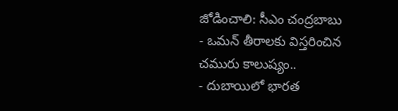జోడించాలి: సీఎం చంద్రబాబు
- ఒమన్ తీరాలకు విస్తరించిన చమురు కాలుష్యం..
- దుబాయిలో భారత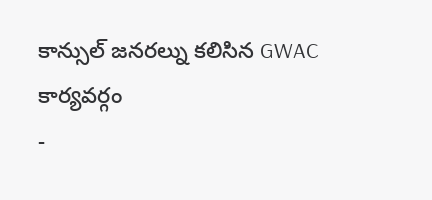కాన్సుల్ జనరల్ను కలిసిన GWAC కార్యవర్గం
-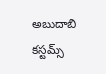అబుదాబి కస్టమ్స్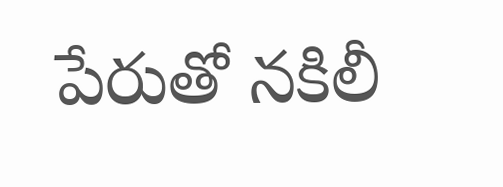పేరుతో నకిలీ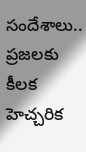సందేశాలు.. ప్రజలకు కీలక హెచ్చరిక